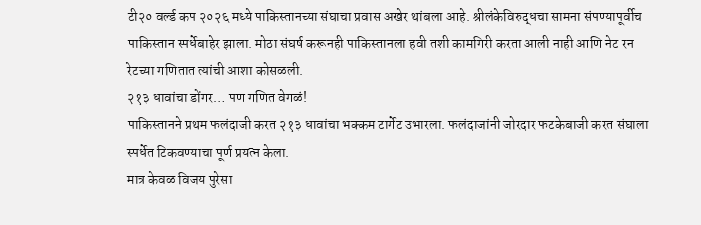टी२० वर्ल्ड कप २०२६ मध्ये पाकिस्तानच्या संघाचा प्रवास अखेर थांबला आहे. श्रीलंकेविरुद्धचा सामना संपण्यापूर्वीच पाकिस्तान स्पर्धेबाहेर झाला. मोठा संघर्ष करूनही पाकिस्तानला हवी तशी कामगिरी करता आली नाही आणि नेट रन रेटच्या गणितात त्यांची आशा कोसळली.
२१३ धावांचा डोंगर… पण गणित वेगळं!
पाकिस्तानने प्रथम फलंदाजी करत २१३ धावांचा भक्कम टार्गेट उभारला. फलंदाजांनी जोरदार फटकेबाजी करत संघाला स्पर्धेत टिकवण्याचा पूर्ण प्रयत्न केला.
मात्र केवळ विजय पुरेसा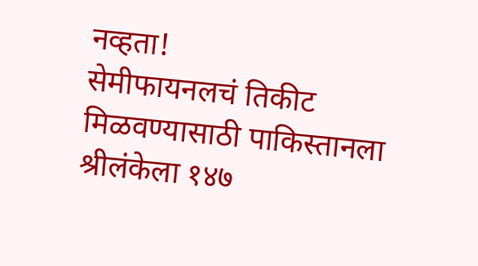नव्हता!
सेमीफायनलचं तिकीट मिळवण्यासाठी पाकिस्तानला श्रीलंकेला १४७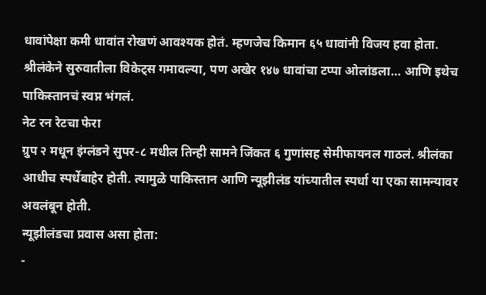धावांपेक्षा कमी धावांत रोखणं आवश्यक होतं. म्हणजेच किमान ६५ धावांनी विजय हवा होता.
श्रीलंकेने सुरुवातीला विकेट्स गमावल्या, पण अखेर १४७ धावांचा टप्पा ओलांडला… आणि इथेच पाकिस्तानचं स्वप्न भंगलं.
नेट रन रेटचा फेरा
ग्रुप २ मधून इंग्लंडने सुपर-८ मधील तिन्ही सामने जिंकत ६ गुणांसह सेमीफायनल गाठलं. श्रीलंका आधीच स्पर्धेबाहेर होती. त्यामुळे पाकिस्तान आणि न्यूझीलंड यांच्यातील स्पर्धा या एका सामन्यावर अवलंबून होती.
न्यूझीलंडचा प्रवास असा होता:
-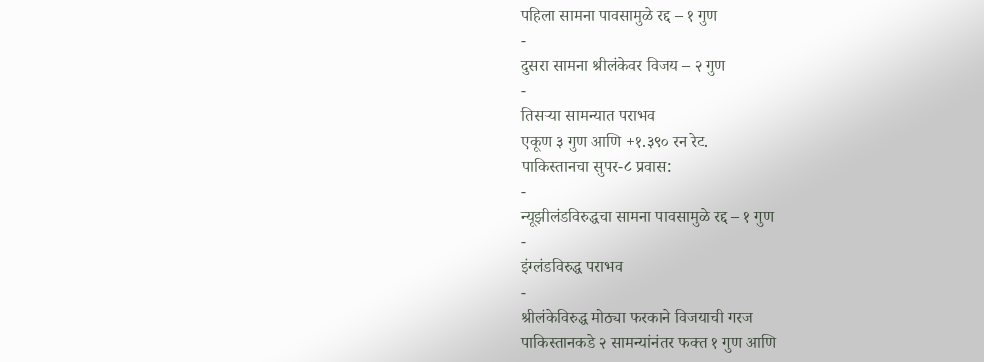पहिला सामना पावसामुळे रद्द – १ गुण
-
दुसरा सामना श्रीलंकेवर विजय – २ गुण
-
तिसऱ्या सामन्यात पराभव
एकूण ३ गुण आणि +१.३९० रन रेट.
पाकिस्तानचा सुपर-८ प्रवास:
-
न्यूझीलंडविरुद्धचा सामना पावसामुळे रद्द – १ गुण
-
इंग्लंडविरुद्ध पराभव
-
श्रीलंकेविरुद्ध मोठ्या फरकाने विजयाची गरज
पाकिस्तानकडे २ सामन्यांनंतर फक्त १ गुण आणि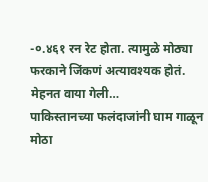-०.४६१ रन रेट होता. त्यामुळे मोठ्या फरकाने जिंकणं अत्यावश्यक होतं.
मेहनत वाया गेली…
पाकिस्तानच्या फलंदाजांनी घाम गाळून मोठा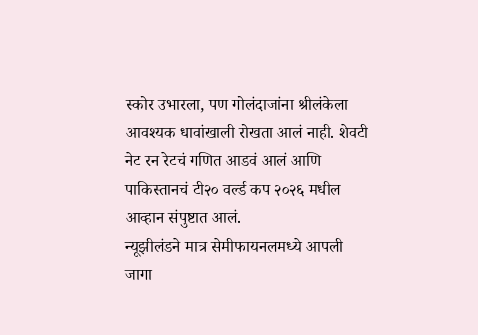स्कोर उभारला, पण गोलंदाजांना श्रीलंकेला आवश्यक धावांखाली रोखता आलं नाही. शेवटी नेट रन रेटचं गणित आडवं आलं आणि पाकिस्तानचं टी२० वर्ल्ड कप २०२६ मधील आव्हान संपुष्टात आलं.
न्यूझीलंडने मात्र सेमीफायनलमध्ये आपली जागा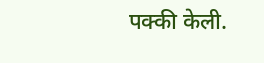पक्की केली.